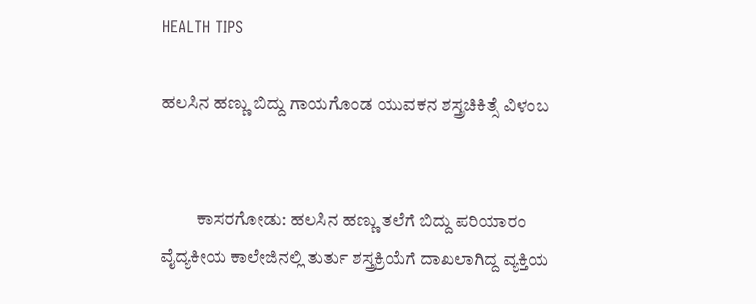HEALTH TIPS

ಹಲಸಿನ ಹಣ್ಣು ಬಿದ್ದು ಗಾಯಗೊಂಡ ಯುವಕನ ಶಸ್ತ್ರಚಿಕಿತ್ಸೆ ವಿಳಂಬ


          ಕಾಸರಗೋಡು: ಹಲಸಿನ ಹಣ್ಣು ತಲೆಗೆ ಬಿದ್ದು ಪರಿಯಾರಂ ವೈದ್ಯಕೀಯ ಕಾಲೇಜಿನಲ್ಲಿ ತುರ್ತು ಶಸ್ತ್ರಕ್ರಿಯೆಗೆ ದಾಖಲಾಗಿದ್ದ ವ್ಯಕ್ತಿಯ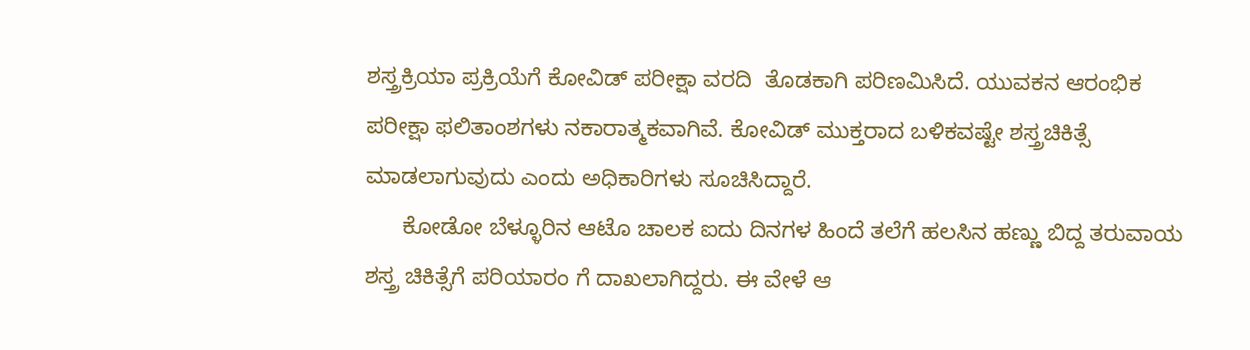ಶಸ್ತ್ರಕ್ರಿಯಾ ಪ್ರಕ್ರಿಯೆಗೆ ಕೋವಿಡ್ ಪರೀಕ್ಷಾ ವರದಿ  ತೊಡಕಾಗಿ ಪರಿಣಮಿಸಿದೆ. ಯುವಕನ ಆರಂಭಿಕ ಪರೀಕ್ಷಾ ಫಲಿತಾಂಶಗಳು ನಕಾರಾತ್ಮಕವಾಗಿವೆ. ಕೋವಿಡ್ ಮುಕ್ತರಾದ ಬಳಿಕವಷ್ಟೇ ಶಸ್ತ್ರಚಿಕಿತ್ಸೆ ಮಾಡಲಾಗುವುದು ಎಂದು ಅಧಿಕಾರಿಗಳು ಸೂಚಿಸಿದ್ದಾರೆ.
      ಕೋಡೋ ಬೆಳ್ಳೂರಿನ ಆಟೊ ಚಾಲಕ ಐದು ದಿನಗಳ ಹಿಂದೆ ತಲೆಗೆ ಹಲಸಿನ ಹಣ್ಣು ಬಿದ್ದ ತರುವಾಯ ಶಸ್ತ್ರ ಚಿಕಿತ್ಸೆಗೆ ಪರಿಯಾರಂ ಗೆ ದಾಖಲಾಗಿದ್ದರು. ಈ ವೇಳೆ ಆ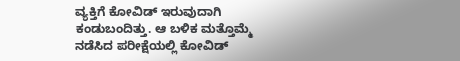ವ್ಯಕ್ತಿಗೆ ಕೋವಿಡ್ ಇರುವುದಾಗಿ ಕಂಡುಬಂದಿತ್ತು. ಆ ಬಳಿಕ ಮತ್ತೊಮ್ಮೆ ನಡೆಸಿದ ಪರೀಕ್ಷೆಯಲ್ಲಿ ಕೋವಿಡ್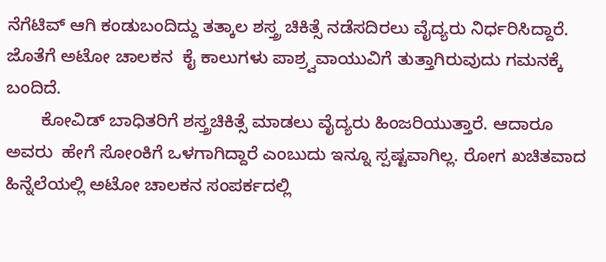ನೆಗೆಟಿವ್ ಆಗಿ ಕಂಡುಬಂದಿದ್ದು ತತ್ಕಾಲ ಶಸ್ತ್ರ ಚಿಕಿತ್ಸೆ ನಡೆಸದಿರಲು ವೈದ್ಯರು ನಿರ್ಧರಿಸಿದ್ದಾರೆ. ಜೊತೆಗೆ ಅಟೋ ಚಾಲಕನ  ಕೈ ಕಾಲುಗಳು ಪಾಶ್ರ್ವವಾಯುವಿಗೆ ತುತ್ತಾಗಿರುವುದು ಗಮನಕ್ಕೆ ಬಂದಿದೆ.
       ಕೋವಿಡ್ ಬಾಧಿತರಿಗೆ ಶಸ್ತ್ರಚಿಕಿತ್ಸೆ ಮಾಡಲು ವೈದ್ಯರು ಹಿಂಜರಿಯುತ್ತಾರೆ. ಆದಾರೂ ಅವರು  ಹೇಗೆ ಸೋಂಕಿಗೆ ಒಳಗಾಗಿದ್ದಾರೆ ಎಂಬುದು ಇನ್ನೂ ಸ್ಪಷ್ಟವಾಗಿಲ್ಲ. ರೋಗ ಖಚಿತವಾದ ಹಿನ್ನೆಲೆಯಲ್ಲಿ ಅಟೋ ಚಾಲಕನ ಸಂಪರ್ಕದಲ್ಲಿ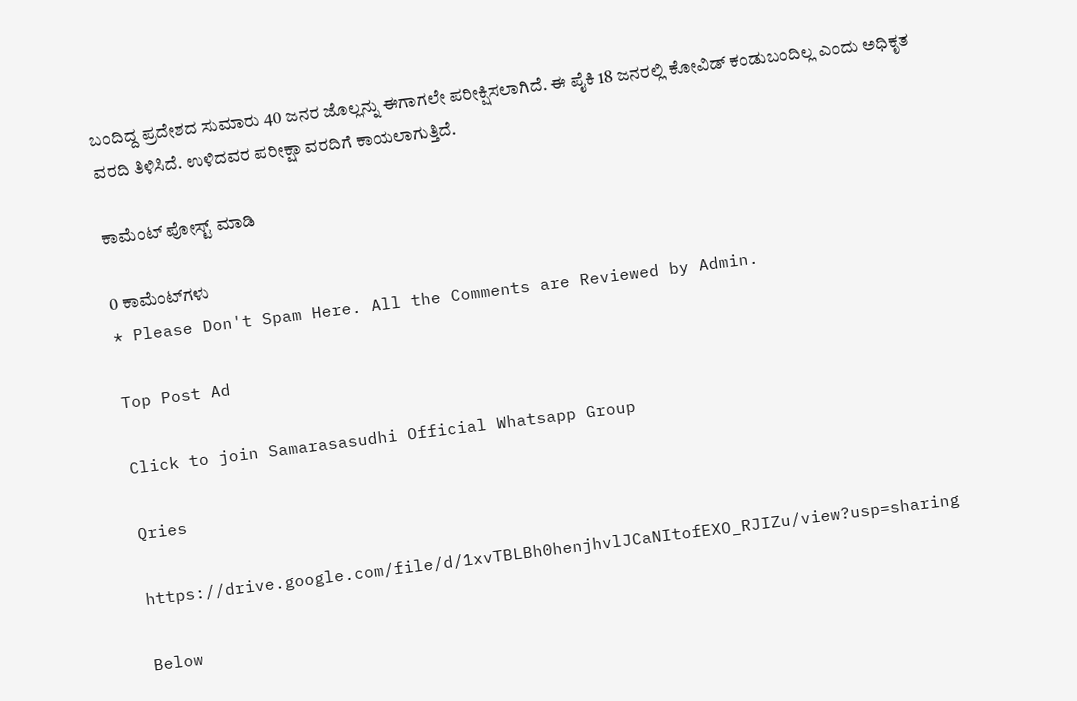ಬಂದಿದ್ದ ಪ್ರದೇಶದ ಸುಮಾರು 40 ಜನರ ಜೊಲ್ಲನ್ನು ಈಗಾಗಲೇ ಪರೀಕ್ಷಿಸಲಾಗಿದೆ. ಈ ಪೈಕಿ 18 ಜನರಲ್ಲಿ ಕೋವಿಡ್ ಕಂಡುಬಂದಿಲ್ಲ ಎಂದು ಅಧಿಕೃತ ವರದಿ ತಿಳಿಸಿದೆ. ಉಳಿದವರ ಪರೀಕ್ಷಾ ವರದಿಗೆ ಕಾಯಲಾಗುತ್ತಿದೆ.

ಕಾಮೆಂಟ್‌‌ ಪೋಸ್ಟ್‌ ಮಾಡಿ

0 ಕಾಮೆಂಟ್‌ಗಳು
* Please Don't Spam Here. All the Comments are Reviewed by Admin.

Top Post Ad

Click to join Samarasasudhi Official Whatsapp Group

Qries

https://drive.google.com/file/d/1xvTBLBh0henjhvlJCaNItofEXO_RJIZu/view?usp=sharing

Below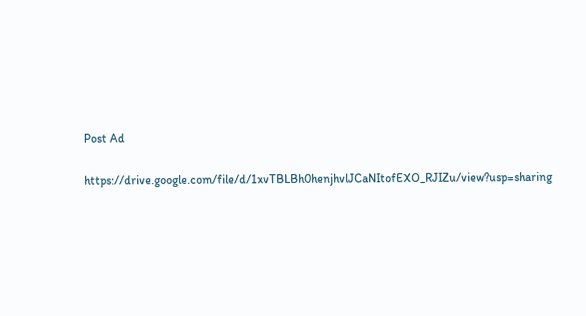Post Ad

https://drive.google.com/file/d/1xvTBLBh0henjhvlJCaNItofEXO_RJIZu/view?usp=sharing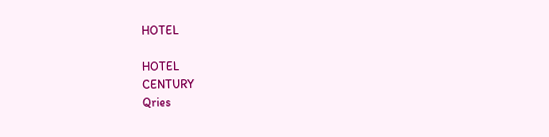HOTEL

HOTEL
CENTURY
Qries